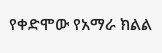የቀድሞው የአማራ ክልል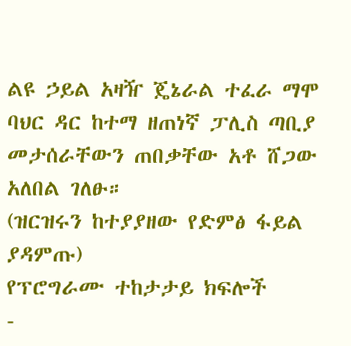ልዩ ኃይል አዛዥ ጄኔራል ተፈራ ማሞ ባህር ዳር ከተማ ዘጠነኛ ፓሊስ ጣቢያ መታሰራቸውን ጠበቃቸው አቶ ሸጋው አለበል ገለፁ።
(ዝርዝሩን ከተያያዘው የድምፅ ፋይል ያዳምጡ)
የፕሮግራሙ ተከታታይ ክፍሎች
-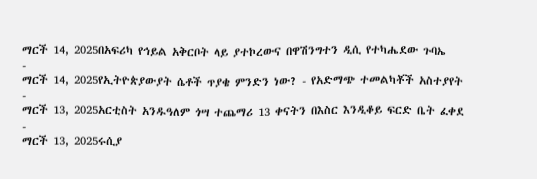ማርች 14, 2025በአፍሪካ የኅይል አቅርቦት ላይ ያተኮረውና በዋሽንግተን ዲሲ የተካሔደው ጉባኤ
-
ማርች 14, 2025የኢትዮጵያውያት ሴቶች ጥያቄ ምንድን ነው? - የአድማጭ ተመልካቾች አስተያየት
-
ማርች 13, 2025አርቲስት አንዱዓለም ጎሣ ተጨማሪ 13 ቀናትን በእስር እንዲቆይ ፍርድ ቤት ፈቀደ
-
ማርች 13, 2025ሩሲያ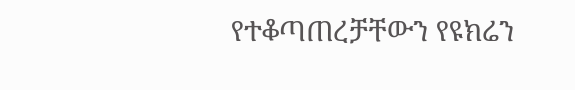የተቆጣጠረቻቸውን የዩክሬን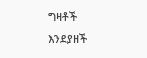ግዛቶች እንደያዘች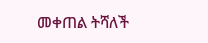መቀጠል ትሻለች